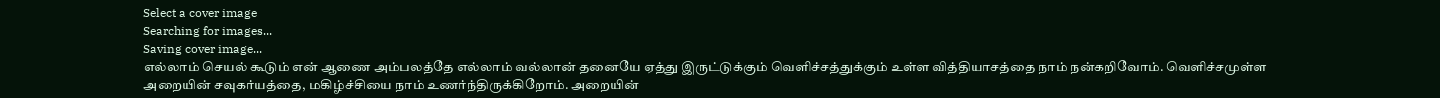Select a cover image
Searching for images...
Saving cover image...
எல்லாம் செயல் கூடும் என் ஆணை அம்பலத்தே எல்லாம் வல்லான் தனையே ஏத்து இருட்டுக்கும் வெளிச்சத்துக்கும் உள்ள வித்தியாசத்தை நாம் நன்கறிவோம். வெளிச்சமுள்ள அறையின் சவுகர்யத்தை, மகிழ்ச்சியை நாம் உணர்ந்திருக்கிறோம். அறையின்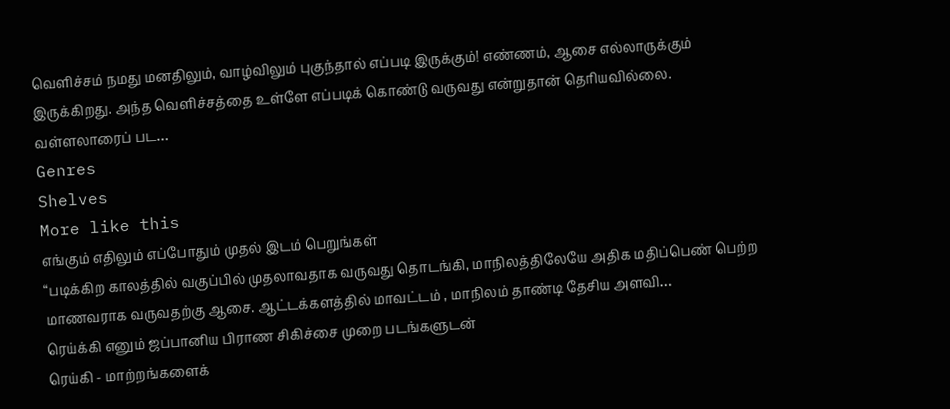வெளிச்சம் நமது மனதிலும், வாழ்விலும் புகுந்தால் எப்படி இருக்கும்! எண்ணம், ஆசை எல்லாருக்கும் இருக்கிறது. அந்த வெளிச்சத்தை உள்ளே எப்படிக் கொண்டு வருவது என்றுதான் தெரியவில்லை. வள்ளலாரைப் பட…
Genres
Shelves
More like this
எங்கும் எதிலும் எப்போதும் முதல் இடம் பெறுங்கள்
“படிக்கிற காலத்தில் வகுப்பில் முதலாவதாக வருவது தொடங்கி, மாநிலத்திலேயே அதிக மதிப்பெண் பெற்ற மாணவராக வருவதற்கு ஆசை. ஆட்டக்களத்தில் மாவட்டம் , மாநிலம் தாண்டி தேசிய அளவி…
ரெய்க்கி எனும் ஜப்பானிய பிராண சிகிச்சை முறை படங்களுடன்
ரெய்கி - மாற்றங்களைக்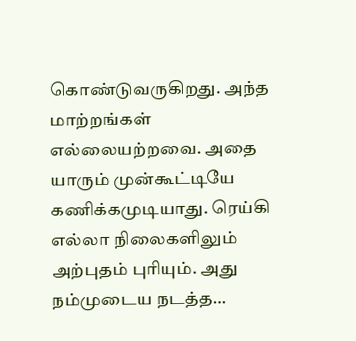கொண்டுவருகிறது. அந்த மாற்றங்கள் எல்லையற்றவை. அதை யாரும் முன்கூட்டியே கணிக்கமுடியாது. ரெய்கி எல்லா நிலைகளிலும் அற்புதம் புரியும். அது நம்முடைய நடத்த…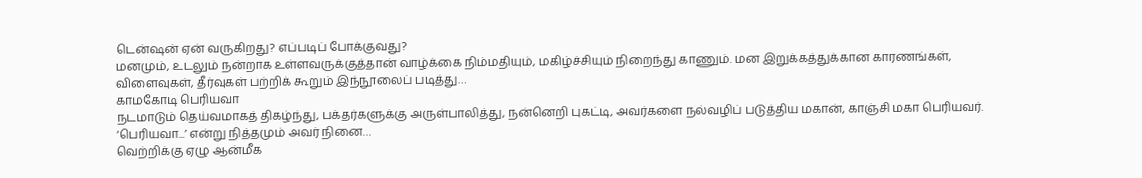டென்ஷன் ஏன் வருகிறது? எப்படிப் போக்குவது?
மனமும், உடலும் நன்றாக உள்ளவருக்குத்தான் வாழ்க்கை நிம்மதியும், மகிழ்ச்சியும் நிறைந்து காணும். மன இறுக்கத்துக்கான காரணங்கள், விளைவுகள், தீர்வுகள் பற்றிக் கூறும் இந்நூலைப் படித்து…
காமகோடி பெரியவா
நடமாடும் தெய்வமாகத் திகழ்ந்து, பக்தர்களுக்கு அருள்பாலித்து, நன்னெறி புகட்டி, அவர்களை நல்வழிப் படுத்திய மகான், காஞ்சி மகா பெரியவர். ‘பெரியவா...’ என்று நித்தமும் அவர் நினை…
வெற்றிக்கு ஏழு ஆன்மீக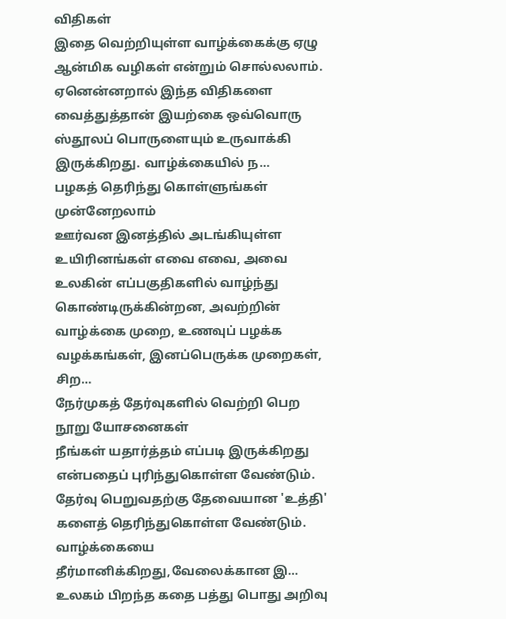விதிகள்
இதை வெற்றியுள்ள வாழ்க்கைக்கு ஏழு ஆன்மிக வழிகள் என்றும் சொல்லலாம். ஏனென்னறால் இந்த விதிகளை வைத்துத்தான் இயற்கை ஒவ்வொரு ஸ்தூலப் பொருளையும் உருவாக்கி இருக்கிறது. வாழ்க்கையில் ந…
பழகத் தெரிந்து கொள்ளுங்கள் முன்னேறலாம்
ஊர்வன இனத்தில் அடங்கியுள்ள உயிரினங்கள் எவை எவை, அவை உலகின் எப்பகுதிகளில் வாழ்ந்து கொண்டிருக்கின்றன, அவற்றின் வாழ்க்கை முறை, உணவுப் பழக்க வழக்கங்கள், இனப்பெருக்க முறைகள், சிற…
நேர்முகத் தேர்வுகளில் வெற்றி பெற நூறு யோசனைகள்
நீங்கள் யதார்த்தம் எப்படி இருக்கிறது என்பதைப் புரிந்துகொள்ள வேண்டும். தேர்வு பெறுவதற்கு தேவையான 'உத்தி' களைத் தெரிந்துகொள்ள வேண்டும். வாழ்க்கையை தீர்மானிக்கிறது,வேலைக்கான இ…
உலகம் பிறந்த கதை பத்து பொது அறிவு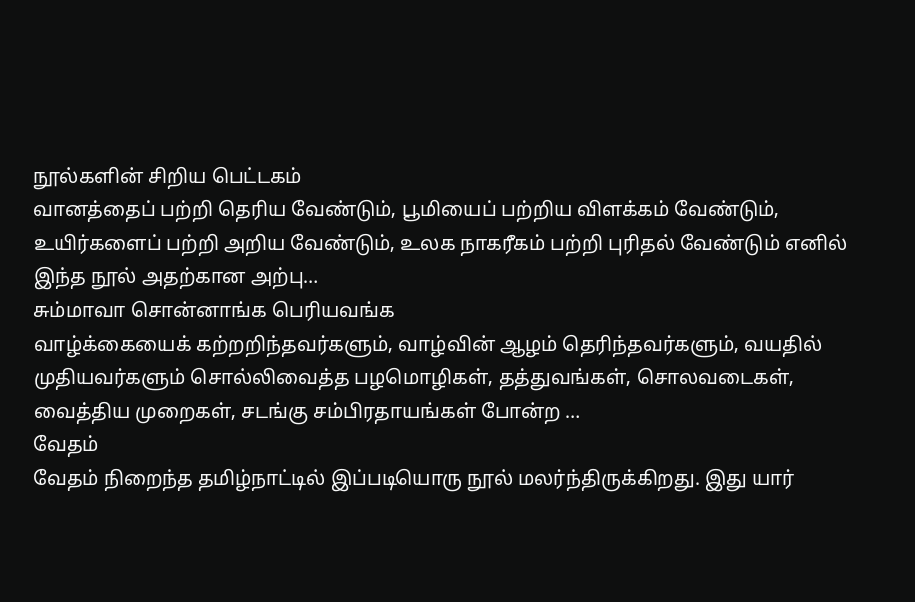நூல்களின் சிறிய பெட்டகம்
வானத்தைப் பற்றி தெரிய வேண்டும், பூமியைப் பற்றிய விளக்கம் வேண்டும், உயிர்களைப் பற்றி அறிய வேண்டும், உலக நாகரீகம் பற்றி புரிதல் வேண்டும் எனில் இந்த நூல் அதற்கான அற்பு…
சும்மாவா சொன்னாங்க பெரியவங்க
வாழ்க்கையைக் கற்றறிந்தவர்களும், வாழ்வின் ஆழம் தெரிந்தவர்களும், வயதில் முதியவர்களும் சொல்லிவைத்த பழமொழிகள், தத்துவங்கள், சொலவடைகள், வைத்திய முறைகள், சடங்கு சம்பிரதாயங்கள் போன்ற …
வேதம்
வேதம் நிறைந்த தமிழ்நாட்டில் இப்படியொரு நூல் மலர்ந்திருக்கிறது. இது யார்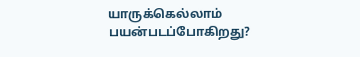யாருக்கெல்லாம் பயன்படப்போகிறது?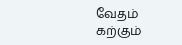வேதம் கற்கும்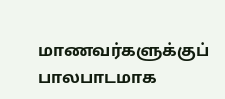மாணவர்களுக்குப் பாலபாடமாக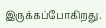இருக்கப்போகிறது.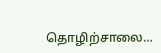தொழிற்சாலை…